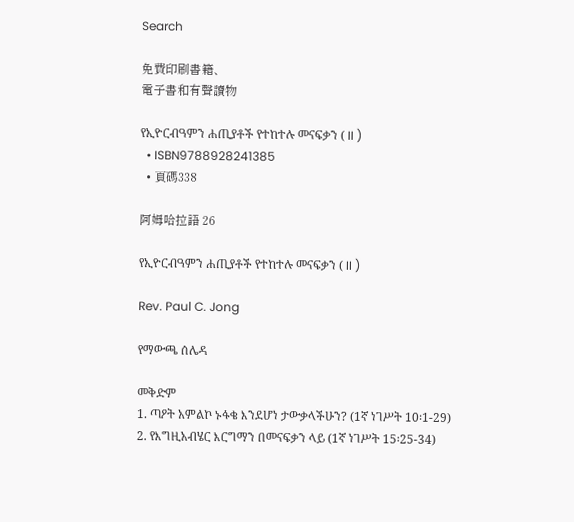Search

免費印刷書籍、
電子書和有聲讀物

የኢዮርብዓምን ሐጢያቶች የተከተሉ መናፍቃን ( II )
  • ISBN9788928241385
  • 頁碼338

阿姆哈拉語 26

የኢዮርብዓምን ሐጢያቶች የተከተሉ መናፍቃን ( II )

Rev. Paul C. Jong

የማውጫ ሰሌዳ

መቅድም
1. ጣዖት አምልኮ ኑፋቄ እንደሆነ ታውቃላችሁን? (1ኛ ነገሥት 10፡1-29)
2. የእግዚአብሄር እርግማን በመናፍቃን ላይ (1ኛ ነገሥት 15፡25-34)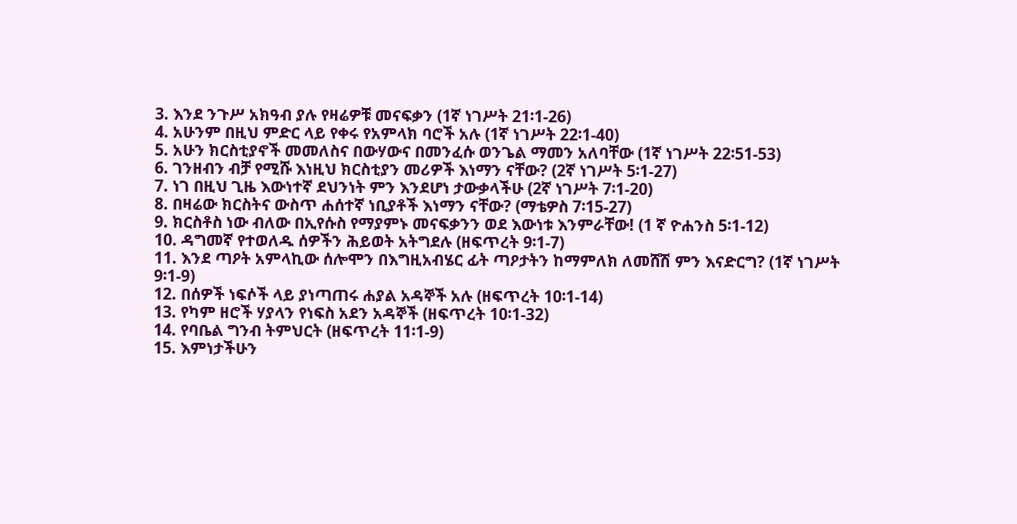3. እንደ ንጉሥ አክዓብ ያሉ የዛሬዎቹ መናፍቃን (1ኛ ነገሥት 21፡1-26)
4. አሁንም በዚህ ምድር ላይ የቀሩ የአምላክ ባሮች አሉ (1ኛ ነገሥት 22፡1-40)
5. አሁን ክርስቲያኖች መመለስና በውሃውና በመንፈሱ ወንጌል ማመን አለባቸው (1ኛ ነገሥት 22፡51-53)
6. ገንዘብን ብቻ የሚሹ እነዚህ ክርስቲያን መሪዎች እነማን ናቸው? (2ኛ ነገሥት 5፡1-27)
7. ነገ በዚህ ጊዜ እውነተኛ ደህንነት ምን እንደሆነ ታውቃላችሁ (2ኛ ነገሥት 7፡1-20)
8. በዛሬው ክርስትና ውስጥ ሐሰተኛ ነቢያቶች እነማን ናቸው? (ማቴዎስ 7፡15-27)
9. ክርስቶስ ነው ብለው በኢየሱስ የማያምኑ መናፍቃንን ወደ እውነቱ እንምራቸው! (1 ኛ ዮሐንስ 5፡1-12)
10. ዳግመኛ የተወለዱ ሰዎችን ሕይወት አትግደሉ (ዘፍጥረት 9፡1-7)
11. እንደ ጣዖት አምላኪው ሰሎሞን በእግዚአብሄር ፊት ጣዖታትን ከማምለክ ለመሸሽ ምን እናድርግ? (1ኛ ነገሥት 9፡1-9)
12. በሰዎች ነፍሶች ላይ ያነጣጠሩ ሐያል አዳኞች አሉ (ዘፍጥረት 10፡1-14)
13. የካም ዘሮች ሃያላን የነፍስ አደን አዳኞች (ዘፍጥረት 10፡1-32)
14. የባቤል ግንብ ትምህርት (ዘፍጥረት 11፡1-9)
15. እምነታችሁን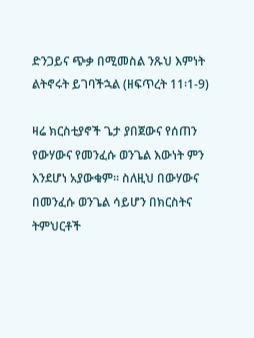ድንጋይና ጭቃ በሚመስል ንጹህ እምነት ልትኖሩት ይገባችኋል (ዘፍጥረት 11፡1-9)

ዛሬ ክርስቲያኖች ጌታ ያበጀውና የሰጠን የውሃውና የመንፈሱ ወንጌል እውነት ምን እንደሆነ አያውቁም፡፡ ስለዚህ በውሃውና በመንፈሱ ወንጌል ሳይሆን በክርስትና ትምህርቶች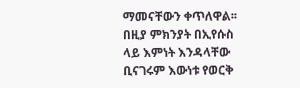ማመናቸውን ቀጥለዋል፡፡ በዚያ ምክንያት በኢየሱስ ላይ እምነት እንዳላቸው ቢናገሩም እውነቱ የወርቅ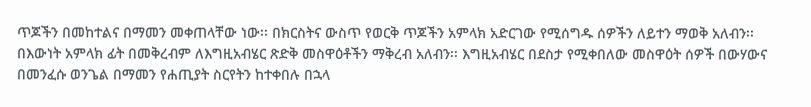ጥጆችን በመከተልና በማመን መቀጠላቸው ነው፡፡ በክርስትና ውስጥ የወርቅ ጥጆችን አምላክ አድርገው የሚሰግዱ ሰዎችን ለይተን ማወቅ አለብን፡፡ በእውነት አምላክ ፊት በመቅረብም ለእግዚአብሄር ጽድቅ መስዋዕቶችን ማቅረብ አለብን፡፡ እግዚአብሄር በደስታ የሚቀበለው መስዋዕት ሰዎች በውሃውና በመንፈሱ ወንጌል በማመን የሐጢያት ስርየትን ከተቀበሉ በኋላ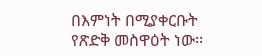በእምነት በሚያቀርቡት የጽድቅ መስዋዕት ነው፡፡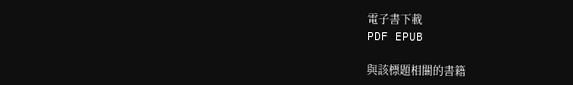電子書下載
PDF EPUB

與該標題相關的書籍